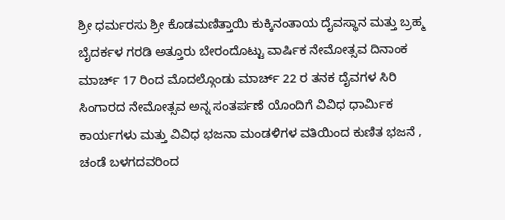ಶ್ರೀ ಧರ್ಮರಸು ಶ್ರೀ ಕೊಡಮಣಿತ್ತಾಯಿ ಕುಕ್ಕಿನಂತಾಯ ದೈವಸ್ಥಾನ ಮತ್ತು ಬ್ರಹ್ಮ ಬೈದರ್ಕಳ ಗರಡಿ ಅತ್ತೂರು ಬೇರಂದೊಟ್ಟು ವಾರ್ಷಿಕ ನೇಮೋತ್ಸವ ದಿನಾಂಕ ಮಾರ್ಚ್ 17 ರಿಂದ ಮೊದಲ್ಗೊಂಡು ಮಾರ್ಚ್ 22 ರ ತನಕ ದೈವಗಳ ಸಿರಿ ಸಿಂಗಾರದ ನೇಮೋತ್ಸವ ಅನ್ನ ಸಂತರ್ಪಣೆ ಯೊಂದಿಗೆ ವಿವಿಧ ಧಾರ್ಮಿಕ ಕಾರ್ಯಗಳು ಮತ್ತು ವಿವಿಧ ಭಜನಾ ಮಂಡಳಿಗಳ ವತಿಯಿಂದ ಕುಣಿತ ಭಜನೆ , ಚಂಡೆ ಬಳಗದವರಿಂದ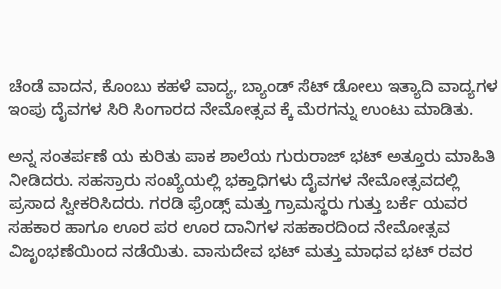ಚೆಂಡೆ ವಾದನ, ಕೊಂಬು ಕಹಳೆ ವಾದ್ಯ, ಬ್ಯಾಂಡ್ ಸೆಟ್ ಡೋಲು ಇತ್ಯಾದಿ ವಾದ್ಯಗಳ ಇಂಪು ದೈವಗಳ ಸಿರಿ ಸಿಂಗಾರದ ನೇಮೋತ್ಸವ ಕ್ಕೆ ಮೆರಗನ್ನು ಉಂಟು ಮಾಡಿತು.

ಅನ್ನ ಸಂತರ್ಪಣೆ ಯ ಕುರಿತು ಪಾಕ ಶಾಲೆಯ ಗುರುರಾಜ್ ಭಟ್ ಅತ್ತೂರು ಮಾಹಿತಿ ನೀಡಿದರು. ಸಹಸ್ರಾರು ಸಂಖ್ಯೆಯಲ್ಲಿ ಭಕ್ತಾಧಿಗಳು ದೈವಗಳ ನೇಮೋತ್ಸವದಲ್ಲಿ ಪ್ರಸಾದ ಸ್ವೀಕರಿಸಿದರು. ಗರಡಿ ಫ್ರೆಂಡ್ಸ್ ಮತ್ತು ಗ್ರಾಮಸ್ಥರು ಗುತ್ತು ಬರ್ಕೆ ಯವರ ಸಹಕಾರ ಹಾಗೂ ಊರ ಪರ ಊರ ದಾನಿಗಳ ಸಹಕಾರದಿಂದ ನೇಮೋತ್ಸವ ವಿಜೃಂಭಣೆಯಿಂದ ನಡೆಯಿತು. ವಾಸುದೇವ ಭಟ್ ಮತ್ತು ಮಾಧವ ಭಟ್ ರವರ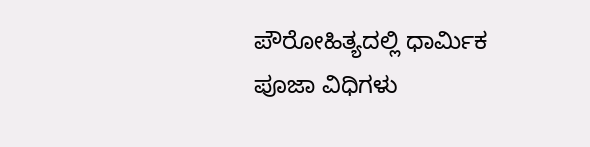ಪೌರೋಹಿತ್ಯದಲ್ಲಿ ಧಾರ್ಮಿಕ ಪೂಜಾ ವಿಧಿಗಳು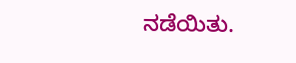ನಡೆಯಿತು.